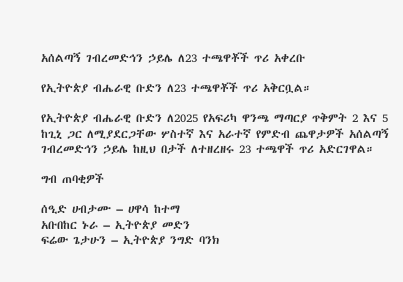አሰልጣኝ ገብረመድኅን ኃይሌ ለ23 ተጫዋቾች ጥሪ አቀረቡ

የኢትዮጵያ ብሔራዊ ቡድን ለ23 ተጫዋቾች ጥሪ አቅርቧል።

የኢትዮጵያ ብሔራዊ ቡድን ለ2025 የአፍሪካ ዋንጫ ማጣርያ ጥቅምት 2 እና 5 ከጊኒ ጋር ለሚያደርጋቸው ሦስተኛ እና አራተኛ የምድብ ጨዋታዎች አሰልጣኝ ገብረመድኅን ኃይሌ ከዚህ በታች ለተዘረዘሩ 23 ተጫዋች ጥሪ አድርገዋል።

ግብ ጠባቂዎች

ሰዒድ ሀብታሙ – ሀዋሳ ከተማ
አቡበከር ኑራ – ኢትዮጵያ መድን
ፍሬው ጌታሁን – ኢትዮጵያ ንግድ ባንክ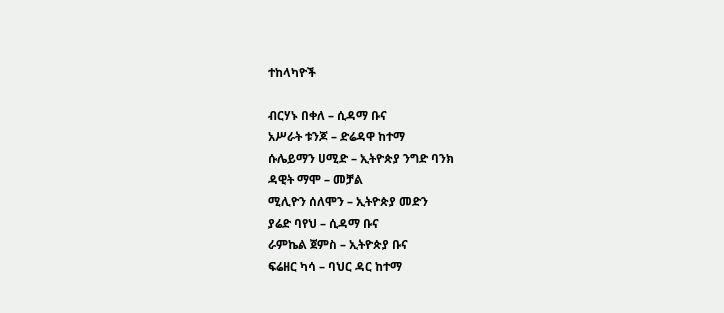ተከላካዮች

ብርሃኑ በቀለ – ሲዳማ ቡና
አሥራት ቱንጆ – ድሬዳዋ ከተማ
ሱሌይማን ሀሚድ – ኢትዮጵያ ንግድ ባንክ
ዳዊት ማሞ – መቻል
ሚሊዮን ሰለሞን – ኢትዮጵያ መድን
ያሬድ ባየህ – ሲዳማ ቡና
ራምኬል ጀምስ – ኢትዮጵያ ቡና
ፍሬዘር ካሳ – ባህር ዳር ከተማ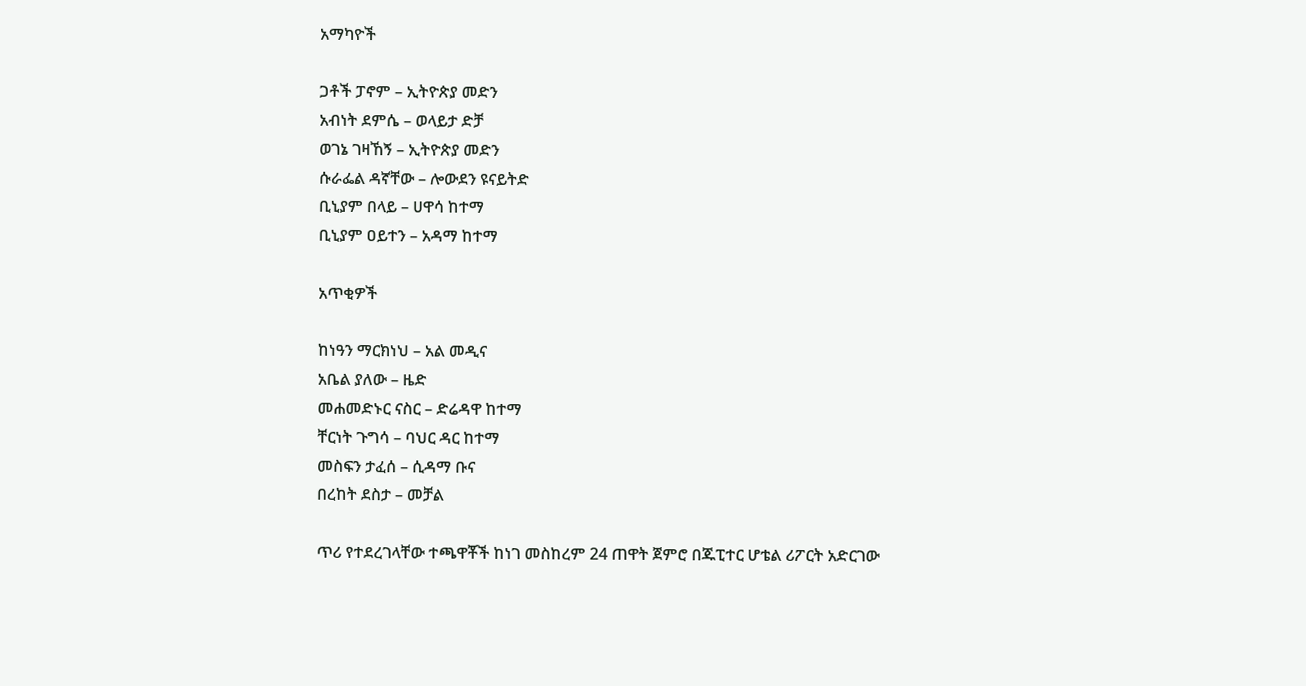አማካዮች

ጋቶች ፓኖም – ኢትዮጵያ መድን
አብነት ደምሴ – ወላይታ ድቻ
ወገኔ ገዛኸኝ – ኢትዮጵያ መድን
ሱራፌል ዳኛቸው – ሎውደን ዩናይትድ
ቢኒያም በላይ – ሀዋሳ ከተማ
ቢኒያም ዐይተን – አዳማ ከተማ

አጥቂዎች

ከነዓን ማርክነህ – አል መዲና
አቤል ያለው – ዜድ
መሐመድኑር ናስር – ድሬዳዋ ከተማ
ቸርነት ጉግሳ – ባህር ዳር ከተማ
መስፍን ታፈሰ – ሲዳማ ቡና
በረከት ደስታ – መቻል

ጥሪ የተደረገላቸው ተጫዋቾች ከነገ መስከረም 24 ጠዋት ጀምሮ በጁፒተር ሆቴል ሪፖርት አድርገው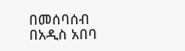በመሰባሰብ በአዲስ አበባ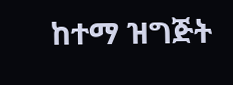ከተማ ዝግጅት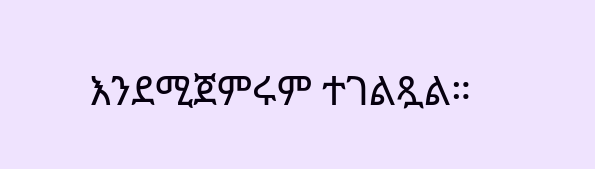እንደሚጀምሩም ተገልጿል።